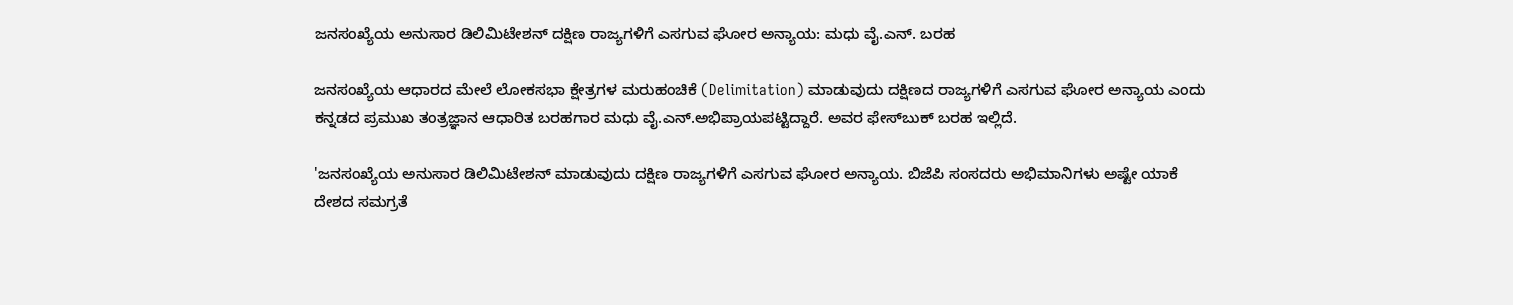ಜನಸಂಖ್ಯೆಯ ಅನುಸಾರ ಡಿಲಿಮಿಟೇಶನ್ ದಕ್ಷಿಣ ರಾಜ್ಯಗಳಿಗೆ ಎಸಗುವ ಘೋರ ಅನ್ಯಾಯ: ಮಧು ವೈ.ಎನ್. ಬರಹ

ಜನಸಂಖ್ಯೆಯ ಆಧಾರದ ಮೇಲೆ ಲೋಕಸಭಾ ಕ್ಷೇತ್ರಗಳ ಮರುಹಂಚಿಕೆ (Delimitation) ಮಾಡುವುದು ದಕ್ಷಿಣದ ರಾಜ್ಯಗಳಿಗೆ ಎಸಗುವ ಘೋರ ಅನ್ಯಾಯ ಎಂದು ಕನ್ನಡದ ಪ್ರಮುಖ ತಂತ್ರಜ್ಞಾನ ಆಧಾರಿತ ಬರಹಗಾರ ಮಧು ವೈ.ಎನ್.ಅಭಿಪ್ರಾಯಪಟ್ಟಿದ್ದಾರೆ. ಅವರ ಫೇಸ್‌ಬುಕ್‌ ಬರಹ ಇಲ್ಲಿದೆ.

'ಜನಸಂಖ್ಯೆಯ ಅನುಸಾರ ಡಿಲಿಮಿಟೇಶನ್ ಮಾಡುವುದು ದಕ್ಷಿಣ ರಾಜ್ಯಗಳಿಗೆ ಎಸಗುವ ಘೋರ ಅನ್ಯಾಯ. ಬಿಜೆಪಿ ಸಂಸದರು ಅಭಿಮಾನಿಗಳು ಅಷ್ಟೇ ಯಾಕೆ ದೇಶದ ಸಮಗ್ರತೆ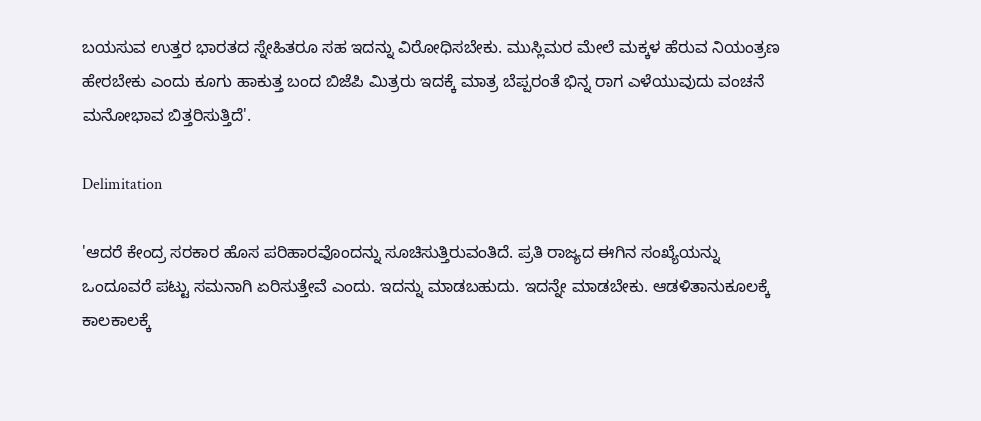ಬಯಸುವ ಉತ್ತರ ಭಾರತದ ಸ್ನೇಹಿತರೂ ಸಹ ಇದನ್ನು ವಿರೋಧಿಸಬೇಕು. ಮುಸ್ಲಿಮರ ಮೇಲೆ ಮಕ್ಕಳ ಹೆರುವ ನಿಯಂತ್ರಣ ಹೇರಬೇಕು ಎಂದು ಕೂಗು ಹಾಕುತ್ತ ಬಂದ ಬಿಜೆಪಿ ಮಿತ್ರರು ಇದಕ್ಕೆ ಮಾತ್ರ ಬೆಪ್ಪರಂತೆ ಭಿನ್ನ ರಾಗ ಎಳೆಯುವುದು ವಂಚನೆ ಮನೋಭಾವ ಬಿತ್ತರಿಸುತ್ತಿದೆ'.

Delimitation

'ಆದರೆ ಕೇಂದ್ರ ಸರಕಾರ ಹೊಸ ಪರಿಹಾರವೊಂದನ್ನು ಸೂಚಿಸುತ್ತಿರುವಂತಿದೆ. ಪ್ರತಿ ರಾಜ್ಯದ ಈಗಿನ ಸಂಖ್ಯೆಯನ್ನು ಒಂದೂವರೆ ಪಟ್ಟು ಸಮನಾಗಿ ಏರಿಸುತ್ತೇವೆ ಎಂದು. ಇದನ್ನು ಮಾಡಬಹುದು. ಇದನ್ನೇ ಮಾಡಬೇಕು. ಆಡಳಿತಾನುಕೂಲಕ್ಕೆ ಕಾಲಕಾಲಕ್ಕೆ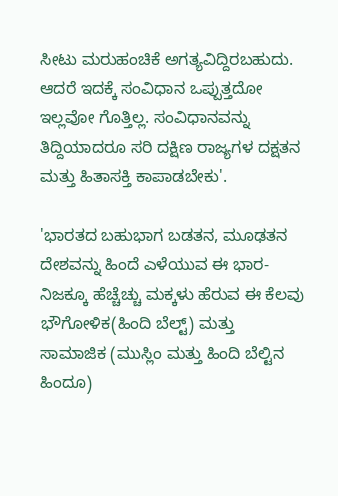ಸೀಟು ಮರುಹಂಚಿಕೆ ಅಗತ್ಯವಿದ್ದಿರಬಹುದು. ಆದರೆ ಇದಕ್ಕೆ ಸಂವಿಧಾನ ಒಪ್ಪುತ್ತದೋ ಇಲ್ಲವೋ ಗೊತ್ತಿಲ್ಲ. ಸಂವಿಧಾನವನ್ನು ತಿದ್ದಿಯಾದರೂ ಸರಿ ದಕ್ಷಿಣ ರಾಜ್ಯಗಳ ದಕ್ಷತನ ಮತ್ತು ಹಿತಾಸಕ್ತಿ ಕಾಪಾಡಬೇಕು'.

'ಭಾರತದ ಬಹುಭಾಗ ಬಡತನ, ಮೂಢತನ ದೇಶವನ್ನು ಹಿಂದೆ ಎಳೆಯುವ ಈ ಭಾರ- ನಿಜಕ್ಕೂ ಹೆಚ್ಚೆಚ್ಚು ಮಕ್ಕಳು ಹೆರುವ ಈ ಕೆಲವು ಭೌಗೋಳಿಕ(ಹಿಂದಿ ಬೆಲ್ಟ್) ಮತ್ತು ಸಾಮಾಜಿಕ (ಮುಸ್ಲಿಂ ಮತ್ತು ಹಿಂದಿ ಬೆಲ್ಟಿನ ಹಿಂದೂ)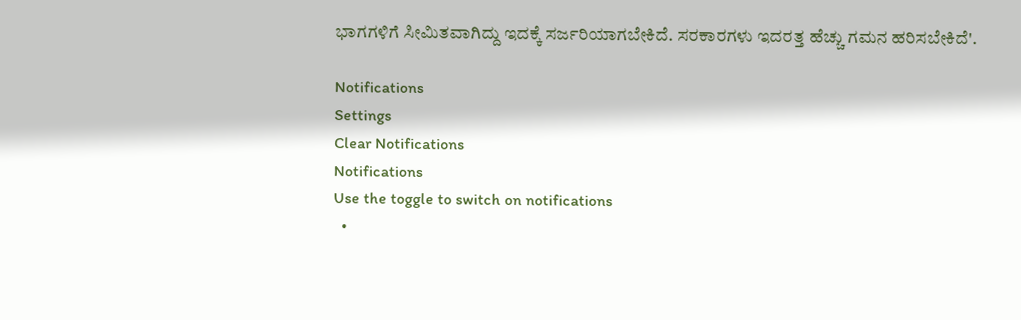ಭಾಗಗಳಿಗೆ ಸೀಮಿತವಾಗಿದ್ದು ಇದಕ್ಕೆ ಸರ್ಜರಿಯಾಗಬೇಕಿದೆ. ಸರಕಾರಗಳು ಇದರತ್ತ ಹೆಚ್ಚು ಗಮನ ಹರಿಸಬೇಕಿದೆ'.

Notifications
Settings
Clear Notifications
Notifications
Use the toggle to switch on notifications
  •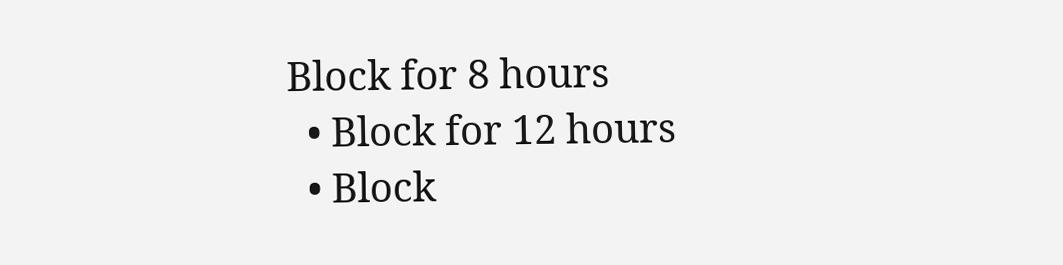Block for 8 hours
  • Block for 12 hours
  • Block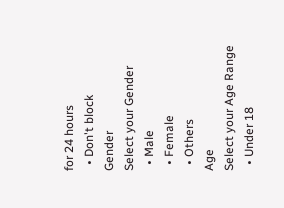for 24 hours
  • Don't block
Gender
Select your Gender
  • Male
  • Female
  • Others
Age
Select your Age Range
  • Under 18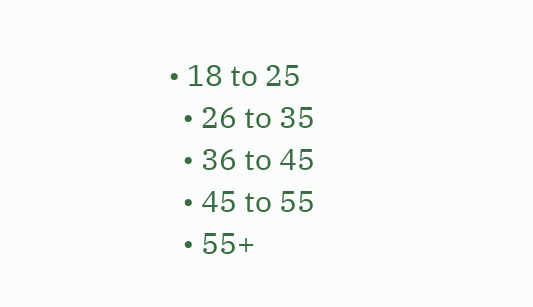• 18 to 25
  • 26 to 35
  • 36 to 45
  • 45 to 55
  • 55+